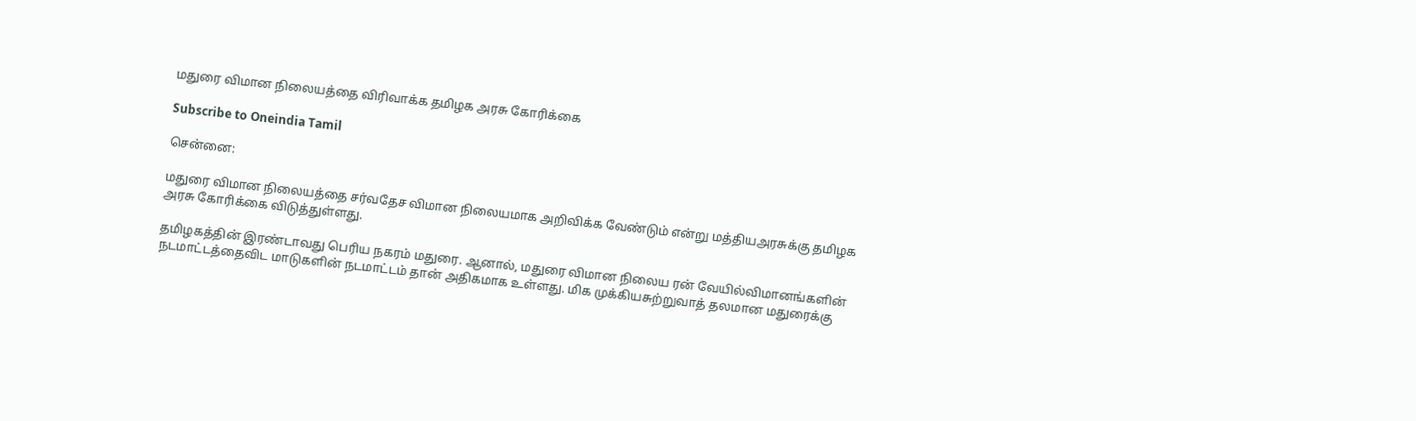மதுரை விமான நிலையத்தை விரிவாக்க தமிழக அரசு கோரிக்கை

Subscribe to Oneindia Tamil

சென்னை:

மதுரை விமான நிலையத்தை சர்வதேச விமான நிலையமாக அறிவிக்க வேண்டும் என்று மத்தியஅரசுக்கு தமிழக அரசு கோரிக்கை விடுத்துள்ளது.

தமிழகத்தின் இரண்டாவது பெரிய நகரம் மதுரை. ஆனால், மதுரை விமான நிலைய ரன் வேயில்விமானங்களின் நடமாட்டத்தைவிட மாடுகளின் நடமாட்டம் தான் அதிகமாக உள்ளது. மிக முக்கியசுற்றுவாத் தலமான மதுரைக்கு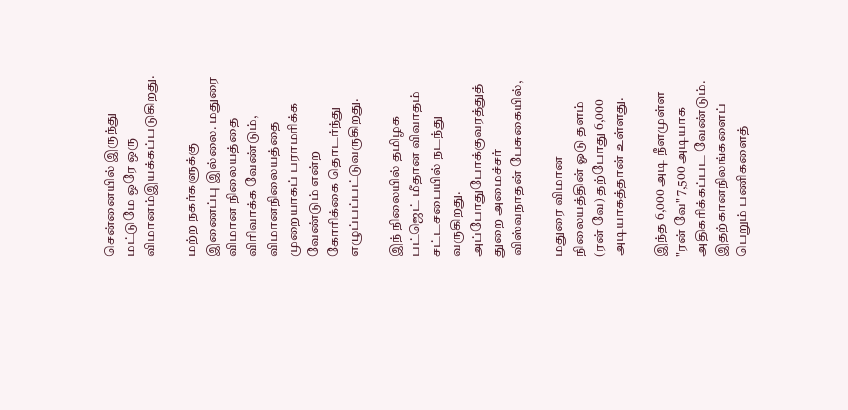சென்னையில் இருந்து மட்டுமே ஒரே ஒரு விமானம்இயக்கப்படுகிறது.

மற்ற நகர்களுக்கு இணைப்பு இல்லை. மதுரை விமான நிலையத்தை விரிவாக்க வேண்டும், விமானநிலையத்தை முறையாகப் பராமரிக்க வேண்டும் என்ற கோரிக்கை தொடர்ந்து எழுப்பப்பட்டுவருகிறது.

இந் நிலையில் தமிழக பட்ஜெட் மீதான விவாதம் சட்டசபையில் நடந்து வருகிறது. அப்போதுபோக்குவரத்துத் துறை அமைச்சர் விஸ்வநாதன் பேசுகையில்,

மதுரை விமான நிலையத்தின் ஓடு தளம் (ரன் வே) தற்போது 6,000 அடியாகத்தான் உள்ளது.

இந்த 6,000 அடி நீளமுள்ள "ரன் வே" 7,500 அடியாக அதிகரிக்கப்பட வேண்டும். இதற்கானநிலங்களைப் பெறும் பணிகளைத்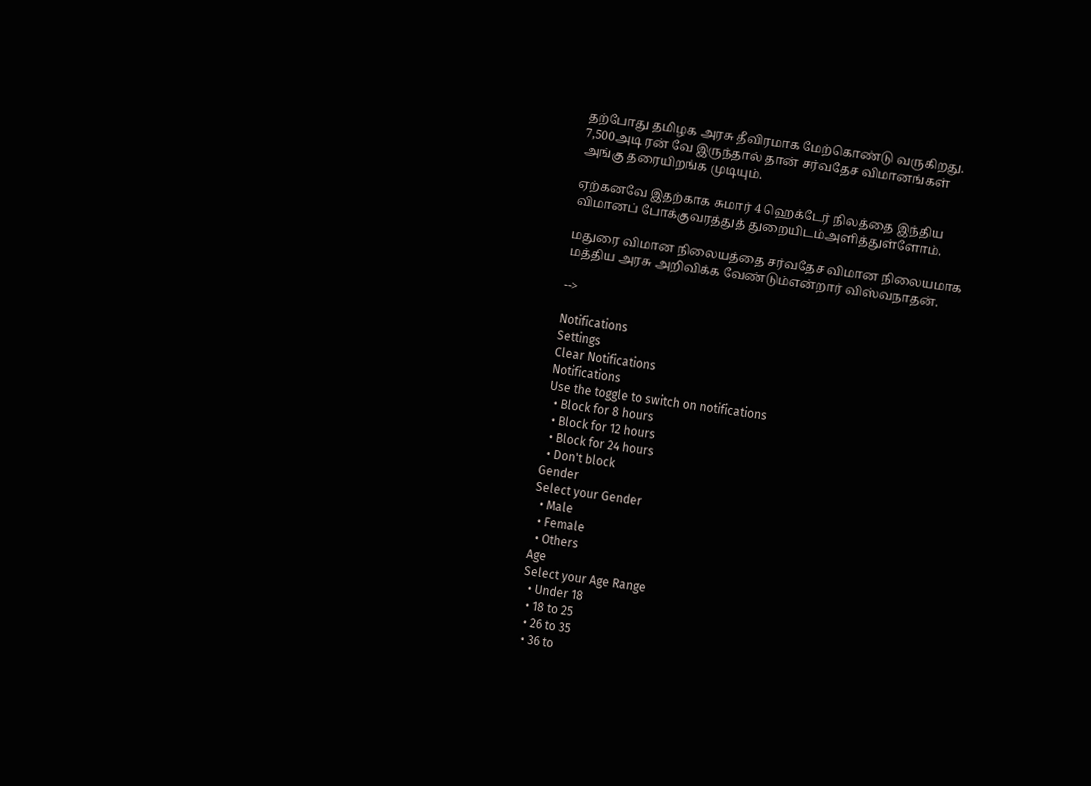தற்போது தமிழக அரசு தீவிரமாக மேற்கொண்டு வருகிறது. 7,500அடி ரன் வே இருந்தால் தான் சர்வதேச விமானங்கள் அங்கு தரையிறங்க முடியும்.

ஏற்கனவே இதற்காக சுமார் 4 ஹெக்டேர் நிலத்தை இந்திய விமானப் போக்குவரத்துத் துறையிடம்அளித்துள்ளோம்.

மதுரை விமான நிலையத்தை சர்வதேச விமான நிலையமாக மத்திய அரசு அறிவிக்க வேண்டும்என்றார் விஸ்வநாதன்.

-->

Notifications
Settings
Clear Notifications
Notifications
Use the toggle to switch on notifications
  • Block for 8 hours
  • Block for 12 hours
  • Block for 24 hours
  • Don't block
Gender
Select your Gender
  • Male
  • Female
  • Others
Age
Select your Age Range
  • Under 18
  • 18 to 25
  • 26 to 35
  • 36 to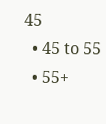45
  • 45 to 55
  • 55+